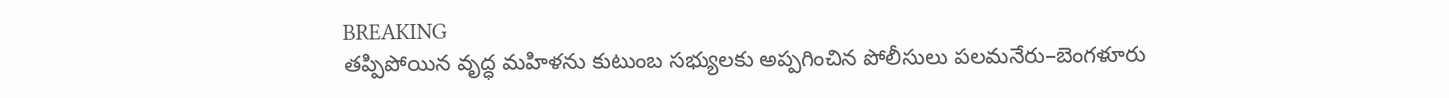BREAKING
తప్పిపోయిన వృద్ధ మహిళను కుటుంబ సభ్యులకు అప్పగించిన పోలీసులు పలమనేరు–బెంగళూరు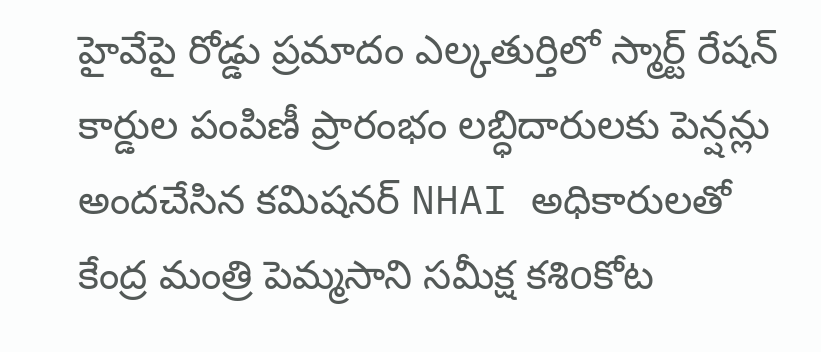హైవేపై రోడ్డు ప్రమాదం ఎల్కతుర్తిలో స్మార్ట్ రేషన్ కార్డుల పంపిణీ ప్రారంభం లబ్ధిదారులకు పెన్షన్లు అందచేసిన కమిషనర్ NHAI అధికారులతో కేంద్ర మంత్రి పెమ్మసాని సమీక్ష కశిoకోట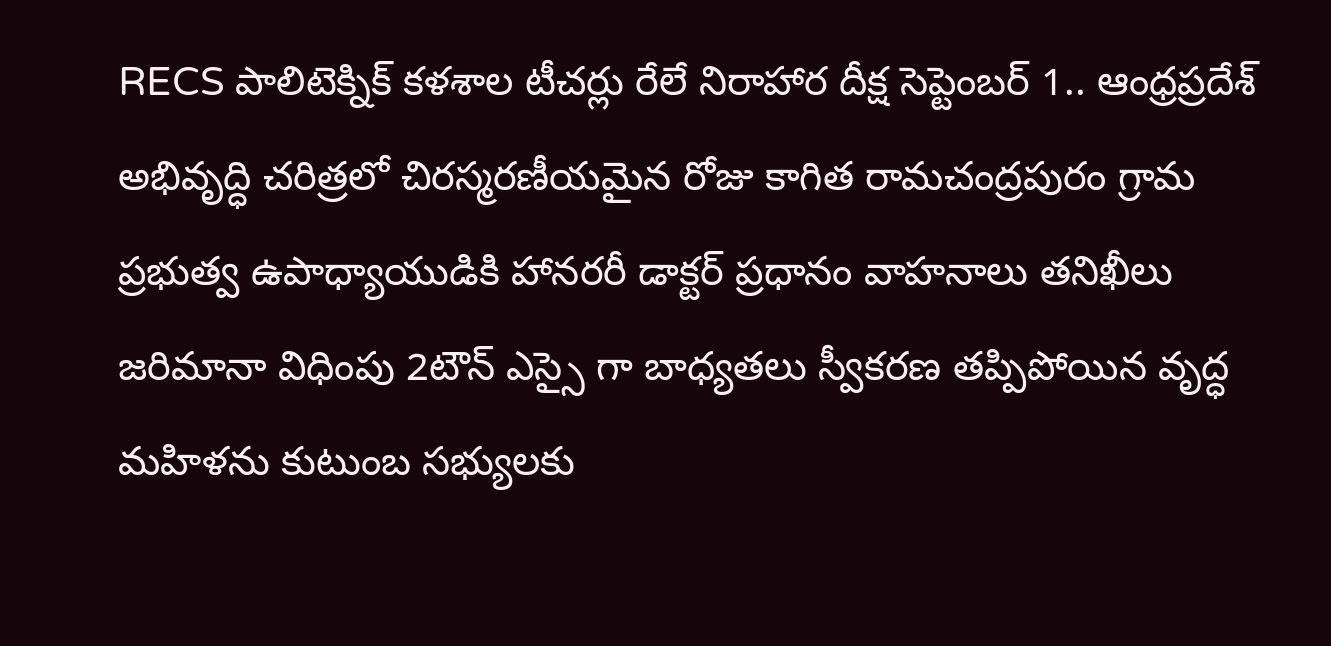RECS పాలిటెక్నిక్ కళశాల టీచర్లు రేలే నిరాహార దీక్ష సెప్టెంబర్ 1.. ఆంధ్రప్రదేశ్ అభివృద్ధి చరిత్రలో చిరస్మరణీయమైన రోజు కాగిత రామచంద్రపురం గ్రామ ప్రభుత్వ ఉపాధ్యాయుడికి హానరరీ డాక్టర్ ప్రధానం వాహనాలు తనిఖీలు జరిమానా విధింపు 2టౌన్ ఎస్సై గా బాధ్యతలు స్వీకరణ తప్పిపోయిన వృద్ధ మహిళను కుటుంబ సభ్యులకు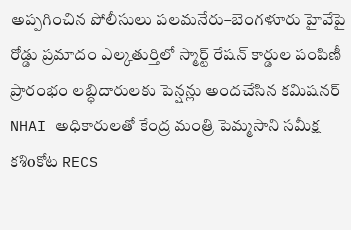అప్పగించిన పోలీసులు పలమనేరు–బెంగళూరు హైవేపై రోడ్డు ప్రమాదం ఎల్కతుర్తిలో స్మార్ట్ రేషన్ కార్డుల పంపిణీ ప్రారంభం లబ్ధిదారులకు పెన్షన్లు అందచేసిన కమిషనర్ NHAI అధికారులతో కేంద్ర మంత్రి పెమ్మసాని సమీక్ష కశిoకోట RECS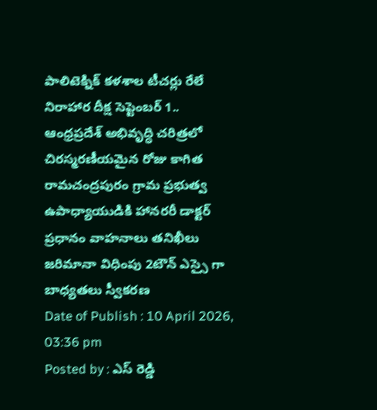పాలిటెక్నిక్ కళశాల టీచర్లు రేలే నిరాహార దీక్ష సెప్టెంబర్ 1.. ఆంధ్రప్రదేశ్ అభివృద్ధి చరిత్రలో చిరస్మరణీయమైన రోజు కాగిత రామచంద్రపురం గ్రామ ప్రభుత్వ ఉపాధ్యాయుడికి హానరరీ డాక్టర్ ప్రధానం వాహనాలు తనిఖీలు జరిమానా విధింపు 2టౌన్ ఎస్సై గా బాధ్యతలు స్వీకరణ
Date of Publish : 10 April 2026, 03:36 pm
Posted by : ఎస్ రెడ్డి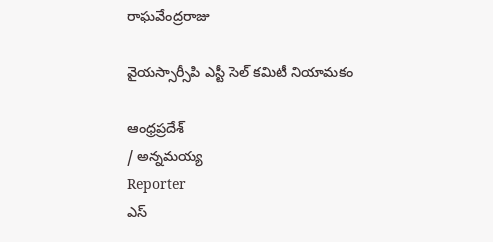రాఘవేంద్రరాజు

వైయస్సార్సీపి ఎస్టీ సెల్ కమిటీ నియామకం

ఆంధ్రప్రదేశ్
/ అన్నమయ్య
Reporter
ఎస్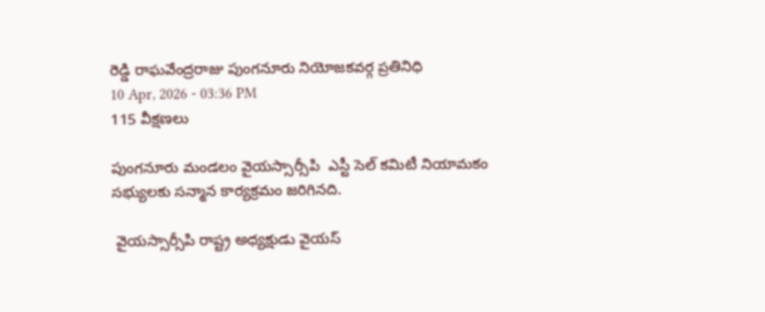రెడ్డి రాఘవేంద్రరాజు పుంగనూరు నియోజకవర్గ ప్రతినిధి
10 Apr, 2026 - 03:36 PM
115 వీక్షణలు

పుంగనూరు మండలం వైయస్సార్సీపి  ఎస్టీ సెల్ కమిటీ నియామకం సభ్యులకు సన్మాన కార్యక్రమం జరిగినది.

 వైయస్సార్సీపి రాష్ట్ర అధ్యక్షుడు వైయస్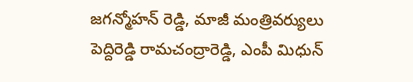జగన్మోహన్ రెడ్డి, మాజీ మంత్రివర్యులు పెద్దిరెడ్డి రామచంద్రారెడ్డి, ఎంపీ మిధున్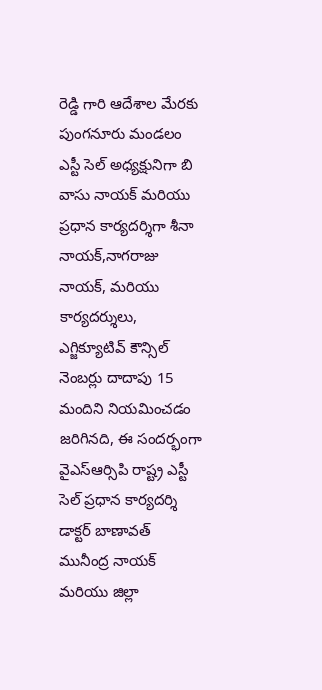రెడ్డి గారి ఆదేశాల మేరకు పుంగనూరు మండలం ఎస్టీ సెల్ అధ్యక్షునిగా బి వాసు నాయక్ మరియు ప్రధాన కార్యదర్శిగా శీనా నాయక్,నాగరాజు నాయక్, మరియు కార్యదర్శులు, ఎగ్జిక్యూటివ్ కౌన్సిల్ నెంబర్లు దాదాపు 15 మందిని నియమించడం జరిగినది, ఈ సందర్భంగా వైఎస్ఆర్సిపి రాష్ట్ర ఎస్టీ సెల్ ప్రధాన కార్యదర్శి డాక్టర్ బాణావత్ మునీంద్ర నాయక్ మరియు జిల్లా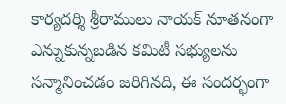కార్యదర్శి శ్రీరాములు నాయక్ నూతనంగా ఎన్నుకున్నబడిన కమిటీ సభ్యులను సన్మానించడం జరిగినది, ఈ సందర్భంగా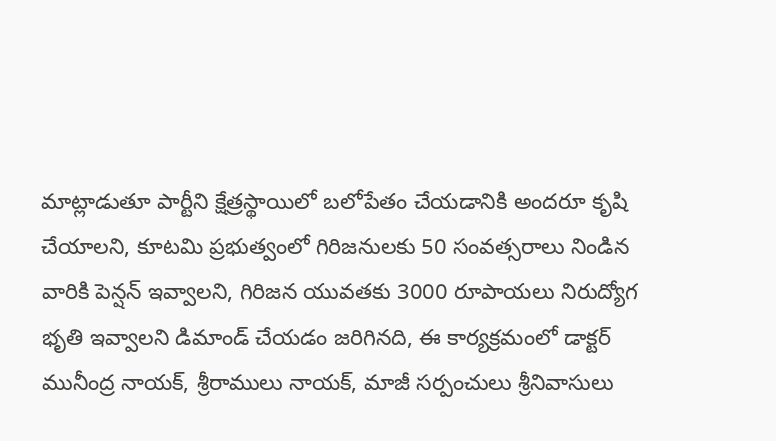మాట్లాడుతూ పార్టీని క్షేత్రస్థాయిలో బలోపేతం చేయడానికి అందరూ కృషి చేయాలని, కూటమి ప్రభుత్వంలో గిరిజనులకు 50 సంవత్సరాలు నిండిన వారికి పెన్షన్ ఇవ్వాలని, గిరిజన యువతకు 3000 రూపాయలు నిరుద్యోగ భృతి ఇవ్వాలని డిమాండ్ చేయడం జరిగినది, ఈ కార్యక్రమంలో డాక్టర్ మునీంద్ర నాయక్, శ్రీరాములు నాయక్, మాజీ సర్పంచులు శ్రీనివాసులు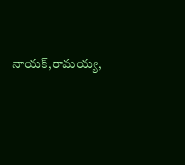నాయక్,రామయ్య,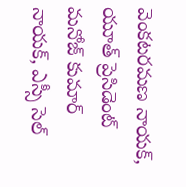వెంకటరమణ నాయక్, యూత్ ప్రెసిడెంట్ మనోజ్ కుమార్ నాయక్, ఎస్సీ సెల్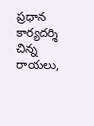ప్రధాన కార్యదర్శి చిన్న రాయలు,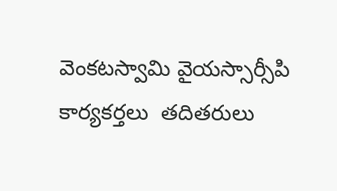వెంకటస్వామి వైయస్సార్సీపి కార్యకర్తలు  తదితరులు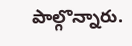పాల్గొన్నారు.